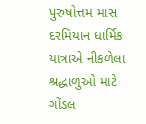પુરુષોત્તમ માસ દરમિયાન ધાર્મિક યાત્રાએ નીકળેલા શ્રદ્ધાળુઓ માટે ગોંડલ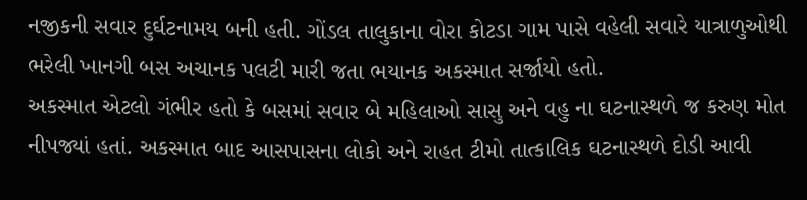નજીકની સવાર દુર્ઘટનામય બની હતી. ગોંડલ તાલુકાના વોરા કોટડા ગામ પાસે વહેલી સવારે યાત્રાળુઓથી ભરેલી ખાનગી બસ અચાનક પલટી મારી જતા ભયાનક અકસ્માત સર્જાયો હતો.
અકસ્માત એટલો ગંભીર હતો કે બસમાં સવાર બે મહિલાઓ સાસુ અને વહુ ના ઘટનાસ્થળે જ કરુણ મોત નીપજ્યાં હતાં. અકસ્માત બાદ આસપાસના લોકો અને રાહત ટીમો તાત્કાલિક ઘટનાસ્થળે દોડી આવી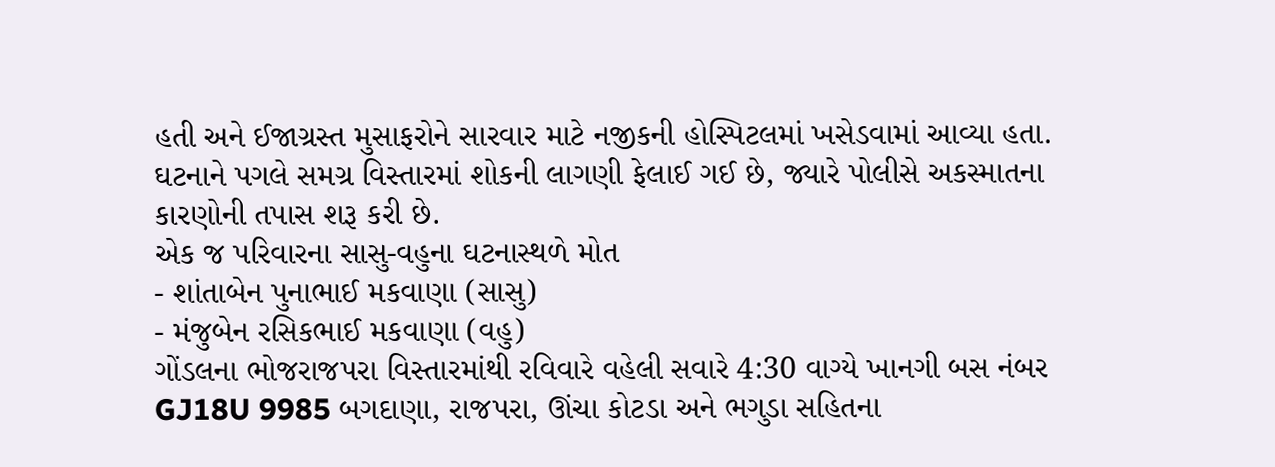હતી અને ઈજાગ્રસ્ત મુસાફરોને સારવાર માટે નજીકની હોસ્પિટલમાં ખસેડવામાં આવ્યા હતા. ઘટનાને પગલે સમગ્ર વિસ્તારમાં શોકની લાગણી ફેલાઈ ગઈ છે, જ્યારે પોલીસે અકસ્માતના કારણોની તપાસ શરૂ કરી છે.
એક જ પરિવારના સાસુ-વહુના ઘટનાસ્થળે મોત
- શાંતાબેન પુનાભાઈ મકવાણા (સાસુ)
- મંજુબેન રસિકભાઈ મકવાણા (વહુ)
ગોંડલના ભોજરાજપરા વિસ્તારમાંથી રવિવારે વહેલી સવારે 4:30 વાગ્યે ખાનગી બસ નંબર GJ18U 9985 બગદાણા, રાજપરા, ઊંચા કોટડા અને ભગુડા સહિતના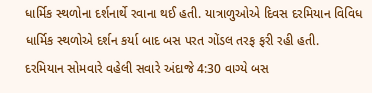ધાર્મિક સ્થળોના દર્શનાર્થે રવાના થઈ હતી. યાત્રાળુઓએ દિવસ દરમિયાન વિવિધ ધાર્મિક સ્થળોએ દર્શન કર્યા બાદ બસ પરત ગોંડલ તરફ ફરી રહી હતી.
દરમિયાન સોમવારે વહેલી સવારે અંદાજે 4:30 વાગ્યે બસ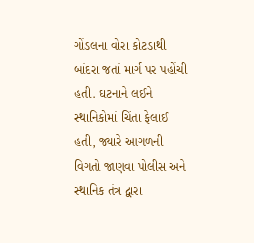ગોંડલના વોરા કોટડાથી બાંદરા જતાં માર્ગ પર પહોંચી હતી. ઘટનાને લઈને સ્થાનિકોમાં ચિંતા ફેલાઈ હતી, જ્યારે આગળની વિગતો જાણવા પોલીસ અને સ્થાનિક તંત્ર દ્વારા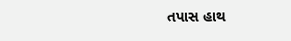તપાસ હાથ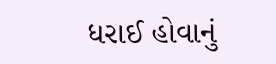ધરાઈ હોવાનું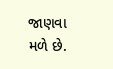જાણવા મળે છે.